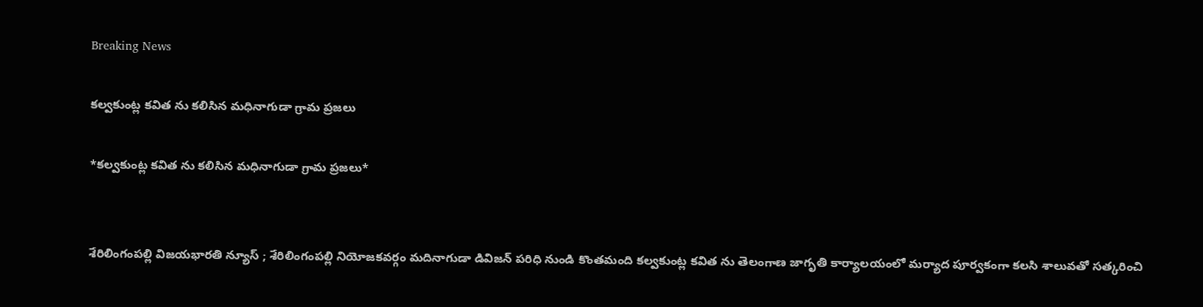Breaking News

కల్వకుంట్ల కవిత ను కలిసిన మధినాగుడా గ్రామ ప్రజలు

*కల్వకుంట్ల కవిత ను కలిసిన మధినాగుడా గ్రామ ప్రజలు*


శేరిలింగంపల్లి విజయభారతి న్యూస్ ; శేరిలింగంపల్లి నియోజకవర్గం మదినాగుడా డివిజన్ పరిధి నుండి కొంతమంది కల్వకుంట్ల కవిత ను తెలంగాణ జాగృతి కార్యాలయంలో మర్యాద పూర్వకంగా కలసి శాలువతో సత్కరించి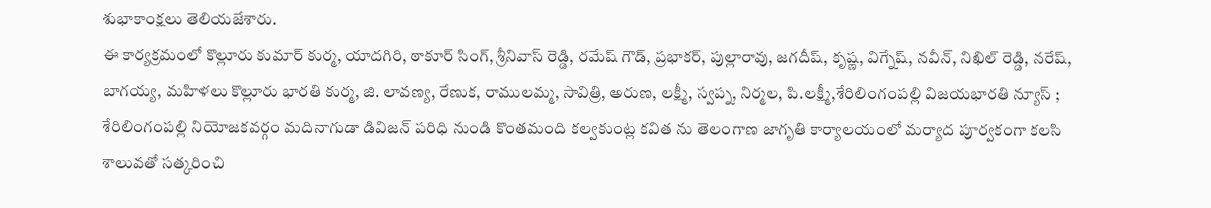శుభాకాంక్షలు తెలియజేశారు.
ఈ కార్యక్రమంలో కొల్లూరు కుమార్ కుర్మ, యాదగిరి, ఠాకూర్ సింగ్, శ్రీనివాస్ రెడ్డి, రమేష్ గౌడ్, ప్రభాకర్, పుల్లారావు, జగదీష్, కృష్ణ, విగ్నేష్, నవీన్, నిఖిల్ రెడ్డి, నరేష్, బాగయ్య, మహిళలు కొల్లూరు భారతి కుర్మ, జి. లావణ్య, రేణుక, రాములమ్మ, సావిత్రి, అరుణ, లక్ష్మీ, స్వప్న, నిర్మల, పి.లక్ష్మీ,శేరిలింగంపల్లి విజయభారతి న్యూస్ ; శేరిలింగంపల్లి నియోజకవర్గం మదినాగుడా డివిజన్ పరిధి నుండి కొంతమంది కల్వకుంట్ల కవిత ను తెలంగాణ జాగృతి కార్యాలయంలో మర్యాద పూర్వకంగా కలసి శాలువతో సత్కరించి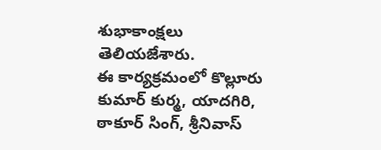శుభాకాంక్షలు తెలియజేశారు.
ఈ కార్యక్రమంలో కొల్లూరు కుమార్ కుర్మ, యాదగిరి, ఠాకూర్ సింగ్, శ్రీనివాస్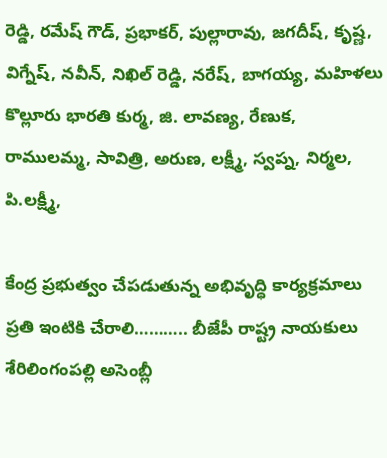రెడ్డి, రమేష్ గౌడ్, ప్రభాకర్, పుల్లారావు, జగదీష్, కృష్ణ, విగ్నేష్, నవీన్, నిఖిల్ రెడ్డి, నరేష్, బాగయ్య, మహిళలు కొల్లూరు భారతి కుర్మ, జి. లావణ్య, రేణుక, రాములమ్మ, సావిత్రి, అరుణ, లక్ష్మీ, స్వప్న, నిర్మల, పి.లక్ష్మీ,

కేంద్ర ప్రభుత్వం చేపడుతున్న అభివృద్ధి కార్యక్రమాలు ప్రతి ఇంటికి చేరాలి……….. బీజేపీ రాష్ట్ర నాయకులు శేరిలింగంపల్లి అసెంబ్లీ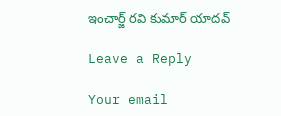ఇంచార్జ్ రవి కుమార్ యాదవ్

Leave a Reply

Your email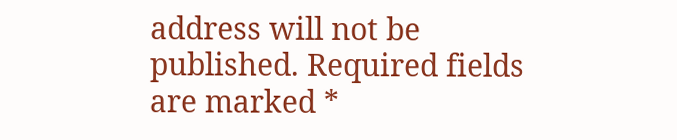address will not be published. Required fields are marked *